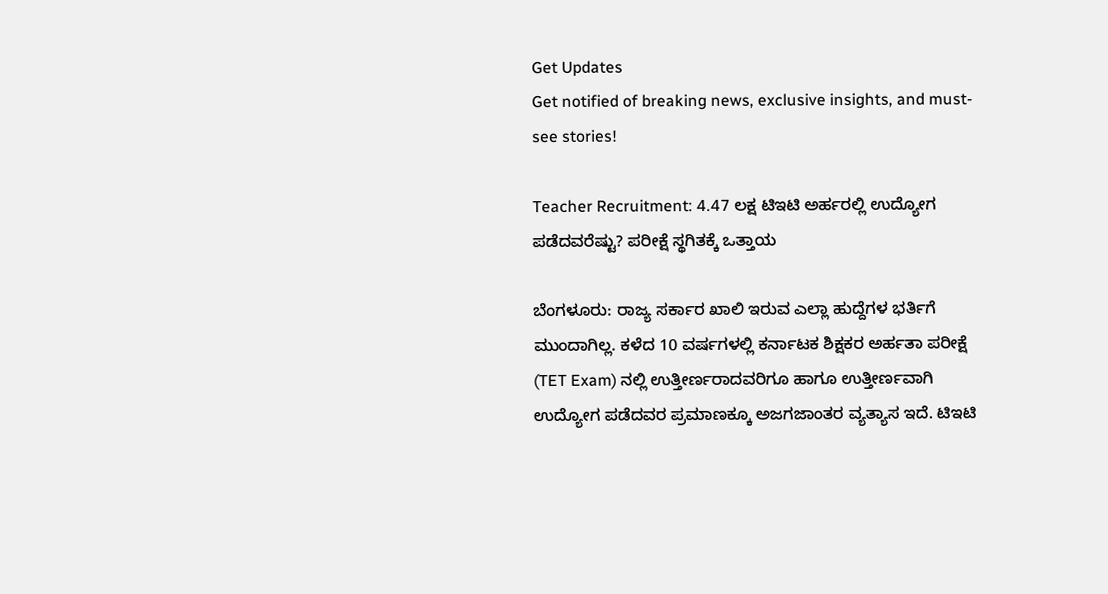Get Updates
Get notified of breaking news, exclusive insights, and must-see stories!

Teacher Recruitment: 4.47 ಲಕ್ಷ ಟಿಇಟಿ ಅರ್ಹರಲ್ಲಿ ಉದ್ಯೋಗ ಪಡೆದವರೆಷ್ಟು? ಪರೀಕ್ಷೆ ಸ್ಥಗಿತಕ್ಕೆ ಒತ್ತಾಯ

ಬೆಂಗಳೂರು: ರಾಜ್ಯ ಸರ್ಕಾರ ಖಾಲಿ ಇರುವ ಎಲ್ಲಾ ಹುದ್ದೆಗಳ ಭರ್ತಿಗೆ ಮುಂದಾಗಿಲ್ಲ. ಕಳೆದ 10 ವರ್ಷಗಳಲ್ಲಿ ಕರ್ನಾಟಕ ಶಿಕ್ಷಕರ ಅರ್ಹತಾ ಪರೀಕ್ಷೆ (TET Exam) ನಲ್ಲಿ ಉತ್ತೀರ್ಣರಾದವರಿಗೂ ಹಾಗೂ ಉತ್ತೀರ್ಣವಾಗಿ ಉದ್ಯೋಗ ಪಡೆದವರ ಪ್ರಮಾಣಕ್ಕೂ ಅಜಗಜಾಂತರ ವ್ಯತ್ಯಾಸ ಇದೆ. ಟಿಇಟಿ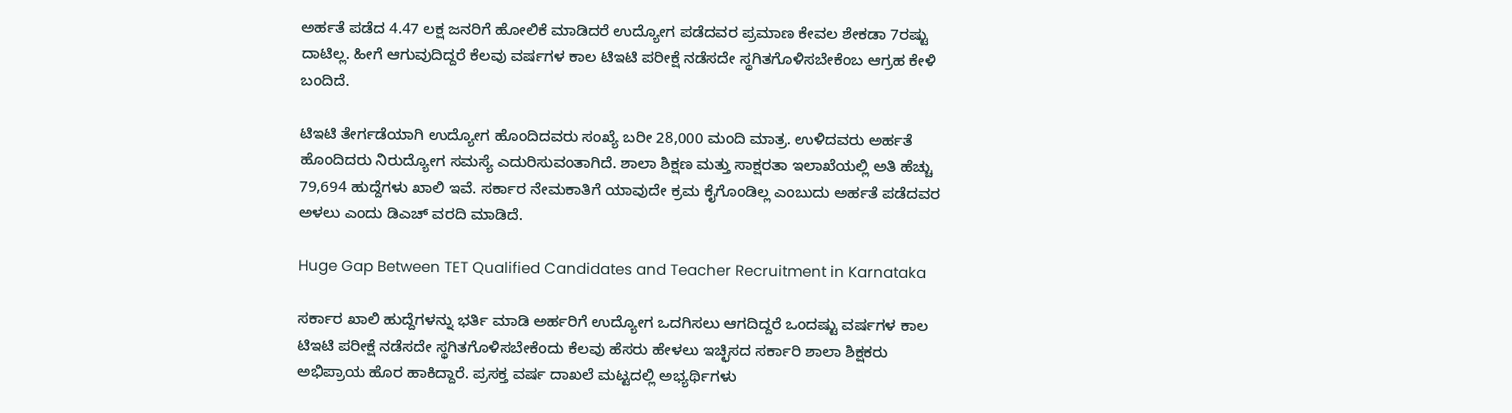ಅರ್ಹತೆ ಪಡೆದ 4.47 ಲಕ್ಷ ಜನರಿಗೆ ಹೋಲಿಕೆ ಮಾಡಿದರೆ ಉದ್ಯೋಗ ಪಡೆದವರ ಪ್ರಮಾಣ ಕೇವಲ ಶೇಕಡಾ 7ರಷ್ಟು ದಾಟಿಲ್ಲ. ಹೀಗೆ ಆಗುವುದಿದ್ದರೆ ಕೆಲವು ವರ್ಷಗಳ ಕಾಲ ಟಿಇಟಿ ಪರೀಕ್ಷೆ ನಡೆಸದೇ ಸ್ಥಗಿತಗೊಳಿಸಬೇಕೆಂಬ ಆಗ್ರಹ ಕೇಳಿ ಬಂದಿದೆ.

ಟಿಇಟಿ ತೇರ್ಗಡೆಯಾಗಿ ಉದ್ಯೋಗ ಹೊಂದಿದವರು ಸಂಖ್ಯೆ ಬರೀ 28,000 ಮಂದಿ ಮಾತ್ರ. ಉಳಿದವರು ಅರ್ಹತೆ ಹೊಂದಿದರು ನಿರುದ್ಯೋಗ ಸಮಸ್ಯೆ ಎದುರಿಸುವಂತಾಗಿದೆ. ಶಾಲಾ ಶಿಕ್ಷಣ ಮತ್ತು ಸಾಕ್ಷರತಾ ಇಲಾಖೆಯಲ್ಲಿ ಅತಿ ಹೆಚ್ಚು 79,694 ಹುದ್ದೆಗಳು ಖಾಲಿ ಇವೆ. ಸರ್ಕಾರ ನೇಮಕಾತಿಗೆ ಯಾವುದೇ ಕ್ರಮ ಕೈಗೊಂಡಿಲ್ಲ ಎಂಬುದು ಅರ್ಹತೆ ಪಡೆದವರ ಅಳಲು ಎಂದು ಡಿಎಚ್ ವರದಿ ಮಾಡಿದೆ.

Huge Gap Between TET Qualified Candidates and Teacher Recruitment in Karnataka

ಸರ್ಕಾರ ಖಾಲಿ ಹುದ್ದೆಗಳನ್ನು ಭರ್ತಿ ಮಾಡಿ ಅರ್ಹರಿಗೆ ಉದ್ಯೋಗ ಒದಗಿಸಲು ಆಗದಿದ್ದರೆ ಒಂದಷ್ಟು ವರ್ಷಗಳ ಕಾಲ ಟಿಇಟಿ ಪರೀಕ್ಷೆ ನಡೆಸದೇ ಸ್ಥಗಿತಗೊಳಿಸಬೇಕೆಂದು ಕೆಲವು ಹೆಸರು ಹೇಳಲು ಇಚ್ಛಿಸದ ಸರ್ಕಾರಿ ಶಾಲಾ ಶಿಕ್ಷಕರು ಅಭಿಪ್ರಾಯ ಹೊರ ಹಾಕಿದ್ದಾರೆ. ಪ್ರಸಕ್ತ ವರ್ಷ ದಾಖಲೆ ಮಟ್ಟದಲ್ಲಿ ಅಭ್ಯರ್ಥಿಗಳು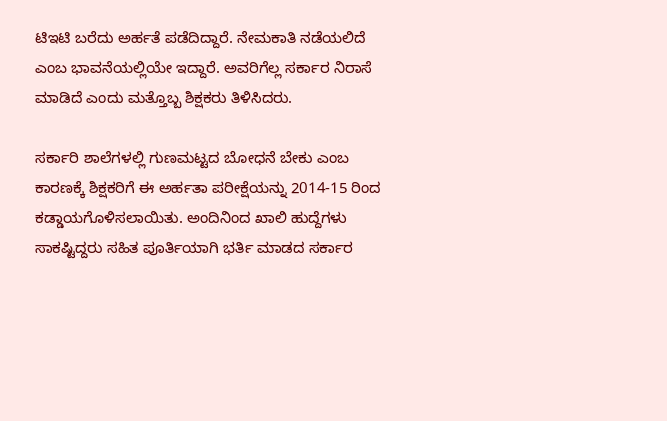ಟಿಇಟಿ ಬರೆದು ಅರ್ಹತೆ ಪಡೆದಿದ್ದಾರೆ. ನೇಮಕಾತಿ ನಡೆಯಲಿದೆ ಎಂಬ ಭಾವನೆಯಲ್ಲಿಯೇ ಇದ್ದಾರೆ. ಅವರಿಗೆಲ್ಲ ಸರ್ಕಾರ ನಿರಾಸೆ ಮಾಡಿದೆ ಎಂದು ಮತ್ತೊಬ್ಬ ಶಿಕ್ಷಕರು ತಿಳಿಸಿದರು.

ಸರ್ಕಾರಿ ಶಾಲೆಗಳಲ್ಲಿ ಗುಣಮಟ್ಟದ ಬೋಧನೆ ಬೇಕು ಎಂಬ ಕಾರಣಕ್ಕೆ ಶಿಕ್ಷಕರಿಗೆ ಈ ಅರ್ಹತಾ ಪರೀಕ್ಷೆಯನ್ನು 2014-15 ರಿಂದ ಕಡ್ಡಾಯಗೊಳಿಸಲಾಯಿತು. ಅಂದಿನಿಂದ ಖಾಲಿ ಹುದ್ದೆಗಳು ಸಾಕಷ್ಟಿದ್ದರು ಸಹಿತ ಪೂರ್ತಿಯಾಗಿ ಭರ್ತಿ ಮಾಡದ ಸರ್ಕಾರ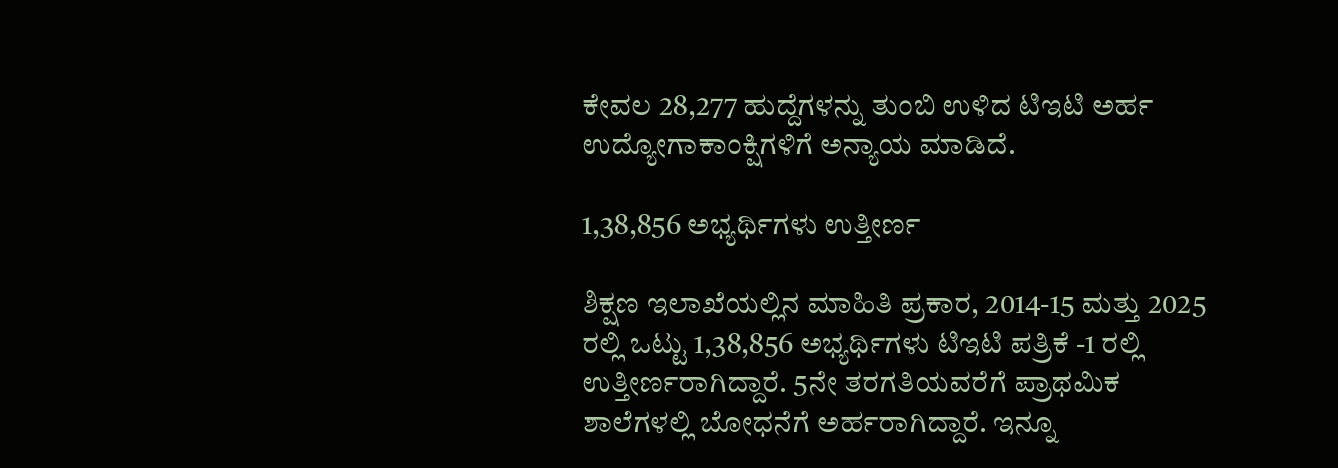ಕೇವಲ 28,277 ಹುದ್ದೆಗಳನ್ನು ತುಂಬಿ ಉಳಿದ ಟಿಇಟಿ ಅರ್ಹ ಉದ್ಯೋಗಾಕಾಂಕ್ಷಿಗಳಿಗೆ ಅನ್ಯಾಯ ಮಾಡಿದೆ.

1,38,856 ಅಭ್ಯರ್ಥಿಗಳು ಉತ್ತೀರ್ಣ

ಶಿಕ್ಷಣ ಇಲಾಖೆಯಲ್ಲಿನ ಮಾಹಿತಿ ಪ್ರಕಾರ, 2014-15 ಮತ್ತು 2025 ರಲ್ಲಿ ಒಟ್ಟು 1,38,856 ಅಭ್ಯರ್ಥಿಗಳು ಟಿಇಟಿ ಪತ್ರಿಕೆ -1 ರಲ್ಲಿ ಉತ್ತೀರ್ಣರಾಗಿದ್ದಾರೆ. 5ನೇ ತರಗತಿಯವರೆಗೆ ಪ್ರಾಥಮಿಕ ಶಾಲೆಗಳಲ್ಲಿ ಬೋಧನೆಗೆ ಅರ್ಹರಾಗಿದ್ದಾರೆ. ಇನ್ನೂ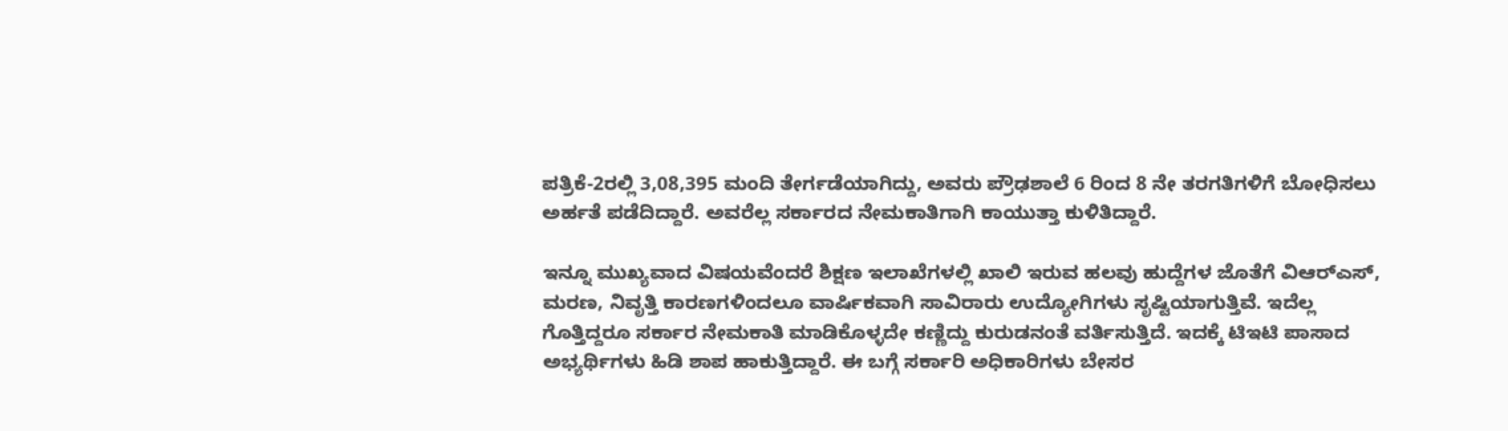ಪತ್ರಿಕೆ-2ರಲ್ಲಿ 3,08,395 ಮಂದಿ ತೇರ್ಗಡೆಯಾಗಿದ್ದು, ಅವರು ಪ್ರೌಢಶಾಲೆ 6 ರಿಂದ 8 ನೇ ತರಗತಿಗಳಿಗೆ ಬೋಧಿಸಲು ಅರ್ಹತೆ ಪಡೆದಿದ್ದಾರೆ. ಅವರೆಲ್ಲ ಸರ್ಕಾರದ ನೇಮಕಾತಿಗಾಗಿ ಕಾಯುತ್ತಾ ಕುಳಿತಿದ್ದಾರೆ.

ಇನ್ನೂ ಮುಖ್ಯವಾದ ವಿಷಯವೆಂದರೆ ಶಿಕ್ಷಣ ಇಲಾಖೆಗಳಲ್ಲಿ ಖಾಲಿ ಇರುವ ಹಲವು ಹುದ್ದೆಗಳ ಜೊತೆಗೆ ವಿಆರ್‌ಎಸ್, ಮರಣ, ನಿವೃತ್ತಿ ಕಾರಣಗಳಿಂದಲೂ ವಾರ್ಷಿಕವಾಗಿ ಸಾವಿರಾರು ಉದ್ಯೋಗಿಗಳು ಸೃಷ್ಟಿಯಾಗುತ್ತಿವೆ. ಇದೆಲ್ಲ ಗೊತ್ತಿದ್ದರೂ ಸರ್ಕಾರ ನೇಮಕಾತಿ ಮಾಡಿಕೊಳ್ಳದೇ ಕಣ್ಣಿದ್ದು ಕುರುಡನಂತೆ ವರ್ತಿಸುತ್ತಿದೆ. ಇದಕ್ಕೆ ಟಿಇಟಿ ಪಾಸಾದ ಅಭ್ಯರ್ಥಿಗಳು ಹಿಡಿ ಶಾಪ ಹಾಕುತ್ತಿದ್ದಾರೆ. ಈ ಬಗ್ಗೆ ಸರ್ಕಾರಿ ಅಧಿಕಾರಿಗಳು ಬೇಸರ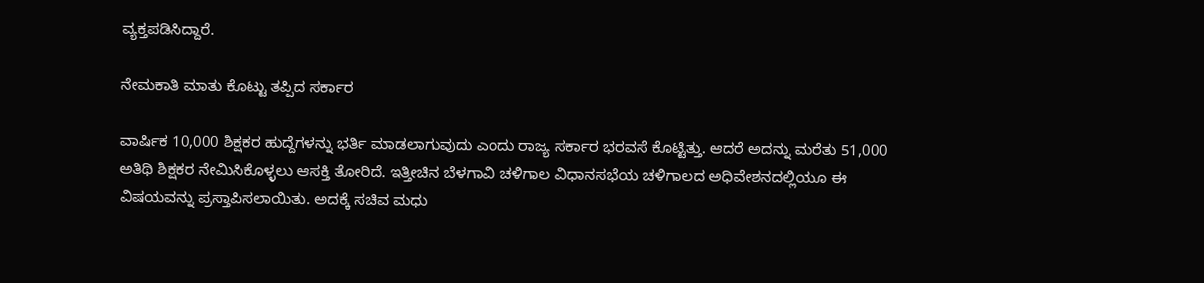ವ್ಯಕ್ತಪಡಿಸಿದ್ದಾರೆ.

ನೇಮಕಾತಿ ಮಾತು ಕೊಟ್ಟು ತಪ್ಪಿದ ಸರ್ಕಾರ

ವಾರ್ಷಿಕ 10,000 ಶಿಕ್ಷಕರ ಹುದ್ದೆಗಳನ್ನು ಭರ್ತಿ ಮಾಡಲಾಗುವುದು ಎಂದು ರಾಜ್ಯ ಸರ್ಕಾರ ಭರವಸೆ ಕೊಟ್ಟಿತ್ತು. ಆದರೆ ಅದನ್ನು ಮರೆತು 51,000 ಅತಿಥಿ ಶಿಕ್ಷಕರ ನೇಮಿಸಿಕೊಳ್ಳಲು ಆಸಕ್ತಿ ತೋರಿದೆ. ಇತ್ತೀಚಿನ ಬೆಳಗಾವಿ ಚಳಿಗಾಲ ವಿಧಾನಸಭೆಯ ಚಳಿಗಾಲದ ಅಧಿವೇಶನದಲ್ಲಿಯೂ ಈ ವಿಷಯವನ್ನು ಪ್ರಸ್ತಾಪಿಸಲಾಯಿತು. ಅದಕ್ಕೆ ಸಚಿವ ಮಧು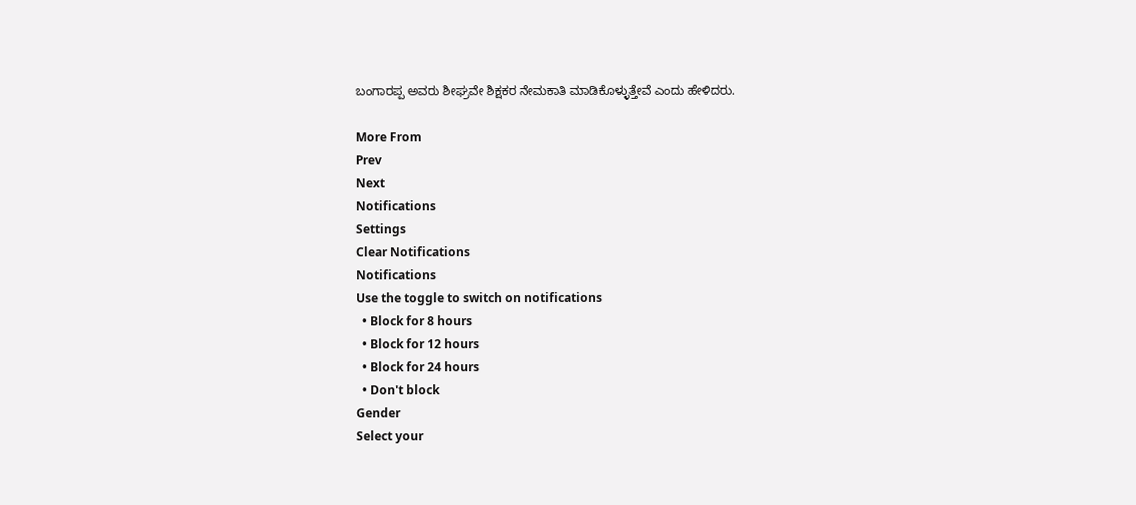ಬಂಗಾರಪ್ಪ ಅವರು ಶೀಘ್ರವೇ ಶಿಕ್ಷಕರ ನೇಮಕಾತಿ ಮಾಡಿಕೊಳ್ಳುತ್ತೇವೆ ಎಂದು ಹೇಳಿದರು.

More From
Prev
Next
Notifications
Settings
Clear Notifications
Notifications
Use the toggle to switch on notifications
  • Block for 8 hours
  • Block for 12 hours
  • Block for 24 hours
  • Don't block
Gender
Select your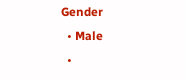Gender
  • Male
  •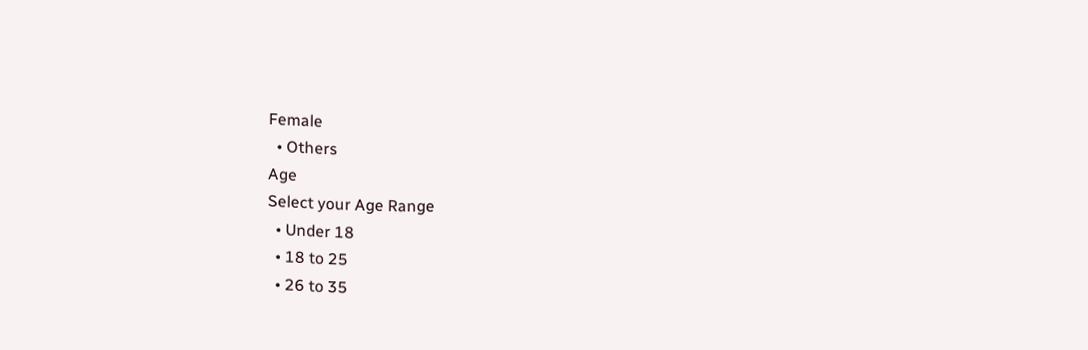Female
  • Others
Age
Select your Age Range
  • Under 18
  • 18 to 25
  • 26 to 35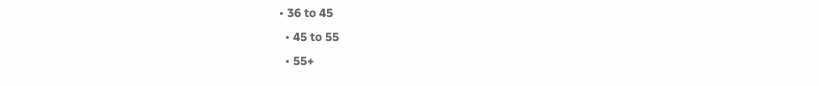• 36 to 45
  • 45 to 55
  • 55+